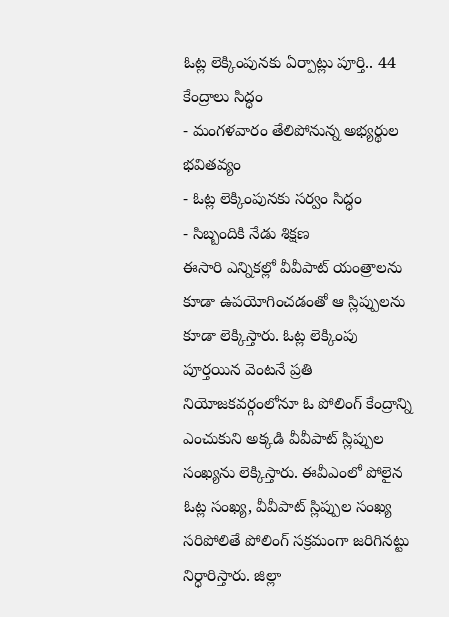ఓట్ల లెక్కింపునకు ఏర్పాట్లు పూర్తి.. 44 కేంద్రాలు సిద్ధం
- మంగళవారం తేలిపోనున్న అభ్యర్థుల భవితవ్యం
- ఓట్ల లెక్కింపునకు సర్వం సిద్ధం
- సిబ్బందికి నేడు శిక్షణ
ఈసారి ఎన్నికల్లో వీవీపాట్ యంత్రాలను కూడా ఉపయోగించడంతో ఆ స్లిప్పులను కూడా లెక్కిస్తారు. ఓట్ల లెక్కింపు పూర్తయిన వెంటనే ప్రతి నియోజకవర్గంలోనూ ఓ పోలింగ్ కేంద్రాన్ని ఎంచుకుని అక్కడి వీవీపాట్ స్లిప్పుల సంఖ్యను లెక్కిస్తారు. ఈవీఎంలో పోలైన ఓట్ల సంఖ్య, వీవీపాట్ స్లిప్పుల సంఖ్య సరిపోలితే పోలింగ్ సక్రమంగా జరిగినట్టు నిర్ధారిస్తారు. జిల్లా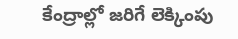కేంద్రాల్లో జరిగే లెక్కింపు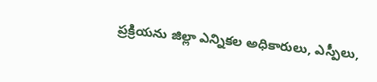ప్రక్రియను జిల్లా ఎన్నికల అధికారులు, ఎస్పీలు,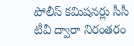పోలీస్ కమిషనర్లు సీసీ టీవీ ద్వారా నిరంతరం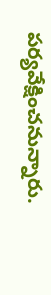పర్యవేక్షించనున్నారు.